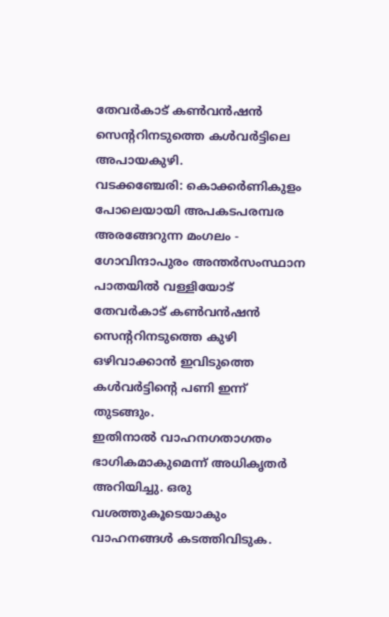തേവർകാട് കൺവൻഷൻ സെന്ററിനടുത്തെ കൾവർട്ടിലെ അപായകുഴി.
വടക്കഞ്ചേരി: കൊക്കർണികുളം പോലെയായി അപകടപരമ്പര അരങ്ങേറുന്ന മംഗലം - ഗോവിന്ദാപുരം അന്തർസംസ്ഥാന പാതയിൽ വള്ളിയോട് തേവർകാട് കൺവൻഷൻ സെന്ററിനടുത്തെ കുഴി ഒഴിവാക്കാൻ ഇവിടുത്തെ കൾവർട്ടിന്റെ പണി ഇന്ന് തുടങ്ങും.
ഇതിനാൽ വാഹനഗതാഗതം ഭാഗികമാകുമെന്ന് അധികൃതർ അറിയിച്ചു. ഒരു വശത്തുകൂടെയാകും വാഹനങ്ങൾ കടത്തിവിടുക.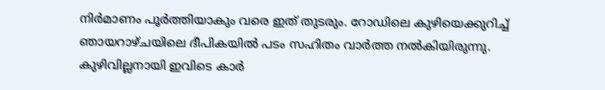നിർമാണം പൂർത്തിയാകും വരെ ഇത് തുടരും. റോഡിലെ കുഴിയെക്കുറിച്ച് ഞായറാഴ്ചയിലെ ദീപികയിൽ പടം സഹിതം വാർത്ത നൽകിയിരുന്നു. കുഴിവില്ലനായി ഇവിടെ കാർ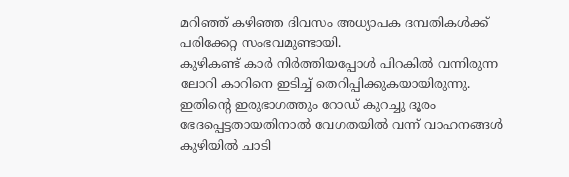മറിഞ്ഞ് കഴിഞ്ഞ ദിവസം അധ്യാപക ദമ്പതികൾക്ക് പരിക്കേറ്റ സംഭവമുണ്ടായി.
കുഴികണ്ട് കാർ നിർത്തിയപ്പോൾ പിറകിൽ വന്നിരുന്ന ലോറി കാറിനെ ഇടിച്ച് തെറിപ്പിക്കുകയായിരുന്നു. ഇതിന്റെ ഇരുഭാഗത്തും റോഡ് കുറച്ചു ദൂരം ഭേദപ്പെട്ടതായതിനാൽ വേഗതയിൽ വന്ന് വാഹനങ്ങൾ കുഴിയിൽ ചാടി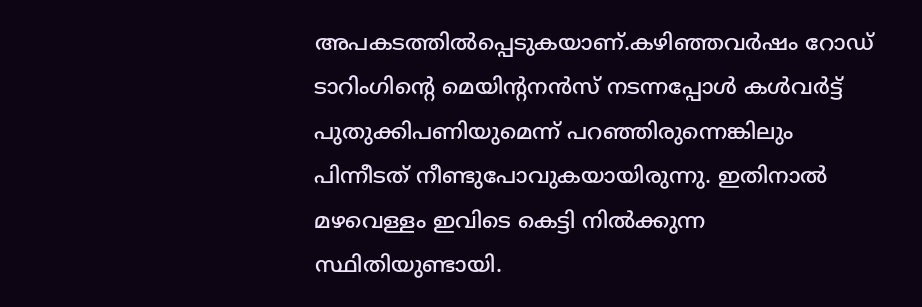അപകടത്തിൽപ്പെടുകയാണ്.കഴിഞ്ഞവർഷം റോഡ് ടാറിംഗിന്റെ മെയിന്റനൻസ് നടന്നപ്പോൾ കൾവർട്ട് പുതുക്കിപണിയുമെന്ന് പറഞ്ഞിരുന്നെങ്കിലും പിന്നീടത് നീണ്ടുപോവുകയായിരുന്നു. ഇതിനാൽ മഴവെള്ളം ഇവിടെ കെട്ടി നിൽക്കുന്ന സ്ഥിതിയുണ്ടായി.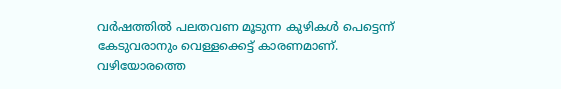വർഷത്തിൽ പലതവണ മൂടുന്ന കുഴികൾ പെട്ടെന്ന് കേടുവരാനും വെള്ളക്കെട്ട് കാരണമാണ്.
വഴിയോരത്തെ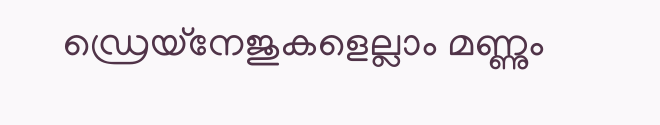ഡ്രെയ്നേജുകളെല്ലാം മണ്ണും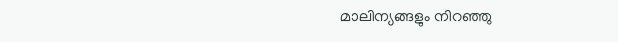മാലിന്യങ്ങളും നിറഞ്ഞു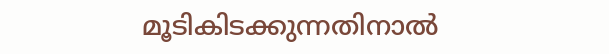മൂടികിടക്കുന്നതിനാൽ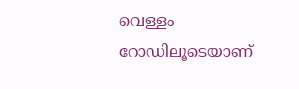വെള്ളം റോഡിലൂടെയാണ്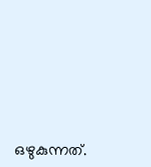ഒഴുകുന്നത്.